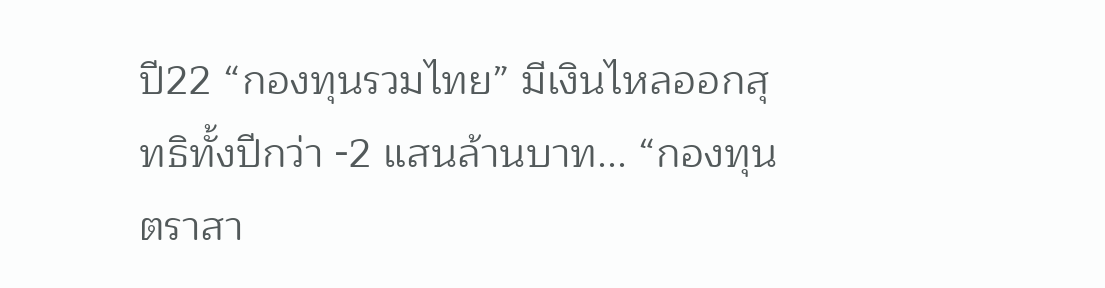ปี22 “กองทุนรวมไทย” มีเงินไหลออกสุทธิทั้งปีกว่า -2 แสนล้านบาท... “กองทุนตราสา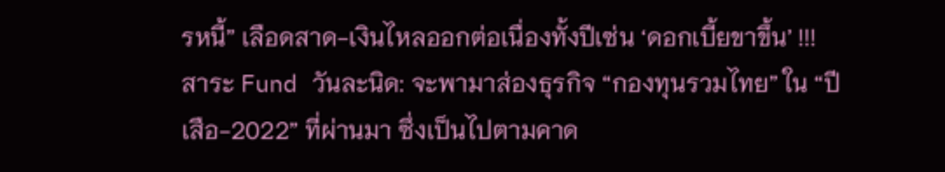รหนี้” เลือดสาด-เงินไหลออกต่อเนื่องทั้งปีเซ่น ‘ดอกเบี้ยขาขึ้น’ !!!
สาระ Fund วันละนิด: จะพามาส่องธุรกิจ “กองทุนรวมไทย” ใน “ปีเสือ-2022” ที่ผ่านมา ซึ่งเป็นไปตามคาด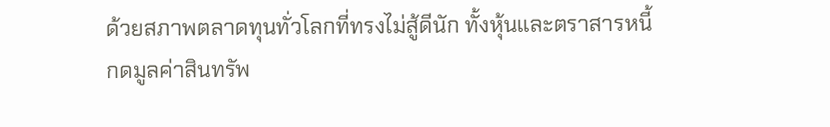ด้วยสภาพตลาดทุนทั่วโลกที่ทรงไม่สู้ดีนัก ทั้งหุ้นและตราสารหนี้
กดมูลค่าสินทรัพ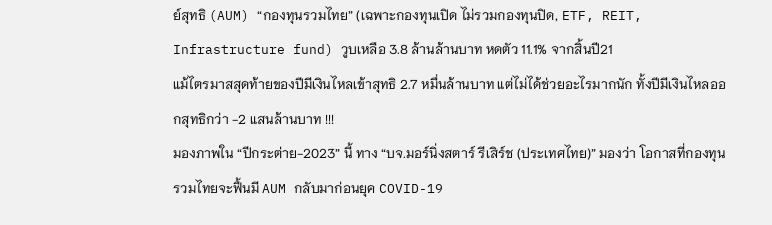ย์สุทธิ (AUM) “กองทุนรวมไทย” (เฉพาะกองทุนเปิด ไม่รวมกองทุนปิด, ETF, REIT, Infrastructure fund) วูบเหลือ 3.8 ล้านล้านบาท หดตัว 11.1% จากสิ้นปี21
แม้ไตรมาสสุดท้ายของปีมีเงินไหลเข้าสุทธิ 2.7 หมื่นล้านบาท แต่ไม่ได้ช่วยอะไรมากนัก ทั้งปีมีเงินไหลออกสุทธิกว่า -2 แสนล้านบาท !!!
มองภาพใน “ปีกระต่าย-2023” นี้ ทาง “บจ.มอร์นิ่งสตาร์ รีเสิร์ช (ประเทศไทย)” มองว่า โอกาสที่กองทุนรวมไทยจะฟื้นมี AUM กลับมาก่อนยุค COVID-19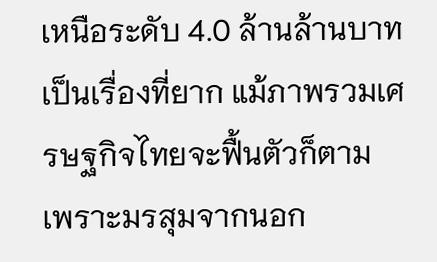เหนือระดับ 4.0 ล้านล้านบาท เป็นเรื่องที่ยาก แม้ภาพรวมเศรษฐกิจไทยจะฟื้นตัวก็ตาม เพราะมรสุมจากนอก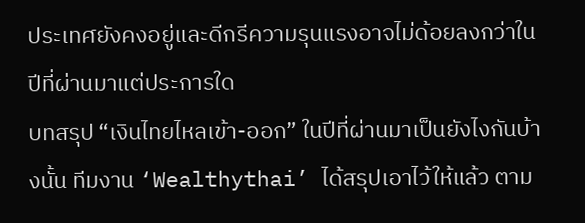ประเทศยังคงอยู่และดีกรีความรุนแรงอาจไม่ด้อยลงกว่าในปีที่ผ่านมาแต่ประการใด
บทสรุป “เงินไทยไหลเข้า-ออก” ในปีที่ผ่านมาเป็นยังไงกันบ้างนั้น ทีมงาน ‘Wealthythai’ ได้สรุปเอาไว้ให้แล้ว ตาม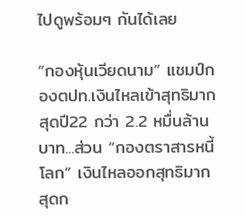ไปดูพร้อมๆ กันได้เลย

“กองหุ้นเวียดนาม” แชมป์กองตปท.เงินไหลเข้าสุทธิมากสุดปี22 กว่า 2.2 หมื่นล้านบาท...ส่วน “กองตราสารหนี้โลก” เงินไหลออกสุทธิมากสุดก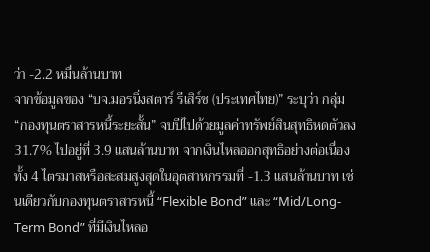ว่า -2.2 หมื่นล้านบาท
จากข้อมูลของ “บจ.มอรนิ่งสตาร์ รีเสิร์ช (ประเทศไทย)” ระบุว่า กลุ่ม “กองทุนตราสารหนี้ระยะสั้น” จบปีไปด้วยมูลค่าทรัพย์สินสุทธิหดตัวลง 31.7% ไปอยู่ที่ 3.9 แสนล้านบาท จากเงินไหลออกสุทธิอย่างต่อเนื่องทั้ง 4 ไตรมาสหรือสะสมสูงสุดในอุตสาหกรรมที่ -1.3 แสนล้านบาท เช่นเดียวกับกองทุนตราสารหนี้ “Flexible Bond” และ “Mid/Long-Term Bond” ที่มีเงินไหลอ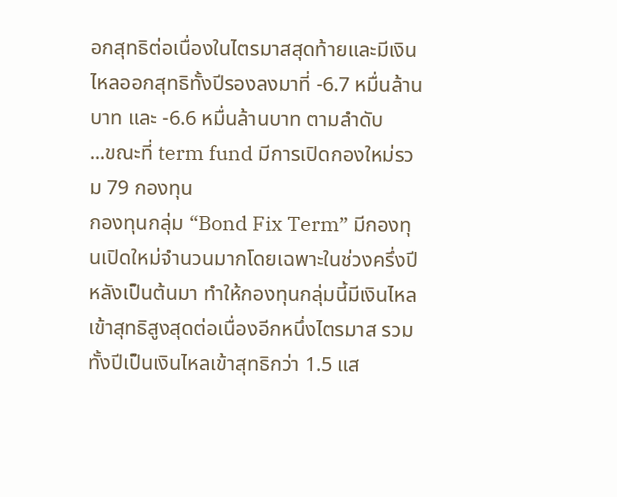อกสุทธิต่อเนื่องในไตรมาสสุดท้ายและมีเงินไหลออกสุทธิทั้งปีรองลงมาที่ -6.7 หมื่นล้านบาท และ -6.6 หมื่นล้านบาท ตามลำดับ
...ขณะที่ term fund มีการเปิดกองใหม่รวม 79 กองทุน
กองทุนกลุ่ม “Bond Fix Term” มีกองทุนเปิดใหม่จำนวนมากโดยเฉพาะในช่วงครึ่งปีหลังเป็นต้นมา ทำให้กองทุนกลุ่มนี้มีเงินไหลเข้าสุทธิสูงสุดต่อเนื่องอีกหนึ่งไตรมาส รวมทั้งปีเป็นเงินไหลเข้าสุทธิกว่า 1.5 แส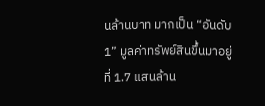นล้านบาท มากเป็น “อันดับ1” มูลค่าทรัพย์สินขึ้นมาอยู่ที่ 1.7 แสนล้าน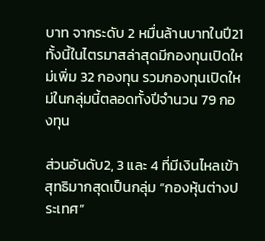บาท จากระดับ 2 หมื่นล้านบาทในปี21 ทั้งนี้ในไตรมาสล่าสุดมีกองทุนเปิดใหม่เพิ่ม 32 กองทุน รวมกองทุนเปิดใหม่ในกลุ่มนี้ตลอดทั้งปีจำนวน 79 กองทุน

ส่วนอันดับ2, 3 และ 4 ที่มีเงินไหลเข้าสุทธิมากสุดเป็นกลุ่ม “กองหุ้นต่างประเทศ”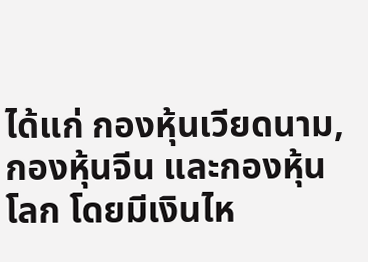ได้แก่ กองหุ้นเวียดนาม, กองหุ้นจีน และกองหุ้นโลก โดยมีเงินไห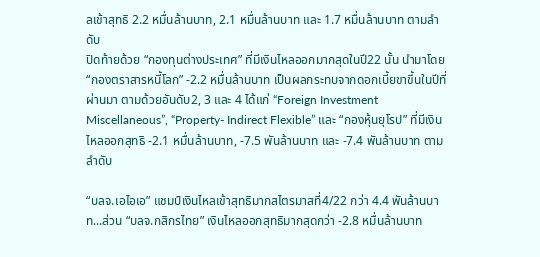ลเข้าสุทธิ 2.2 หมื่นล้านบาท, 2.1 หมื่นล้านบาท และ 1.7 หมื่นล้านบาท ตามลำดับ
ปิดท้ายด้วย “กองทุนต่างประเทศ” ที่มีเงินไหลออกมากสุดในปี22 นั้น นำมาโดย “กองตราสารหนี้โลก” -2.2 หมื่นล้านบาท เป็นผลกระทบจากดอกเบี้ยขาขึ้นในปีที่ผ่านมา ตามด้วยอันดับ2, 3 และ 4 ได้แก่ “Foreign Investment Miscellaneous”, “Property- Indirect Flexible” และ “กองหุ้นยุโรป” ที่มีเงินไหลออกสุทธิ -2.1 หมื่นล้านบาท, -7.5 พันล้านบาท และ -7.4 พันล้านบาท ตามลำดับ

“บลจ.เอไอเอ” แชมป์เงินไหลเข้าสุทธิมากสไตรมาสที่4/22 กว่า 4.4 พันล้านบาท...ส่วน “บลจ.กสิกรไทย” เงินไหลออกสุทธิมากสุดกว่า -2.8 หมื่นล้านบาท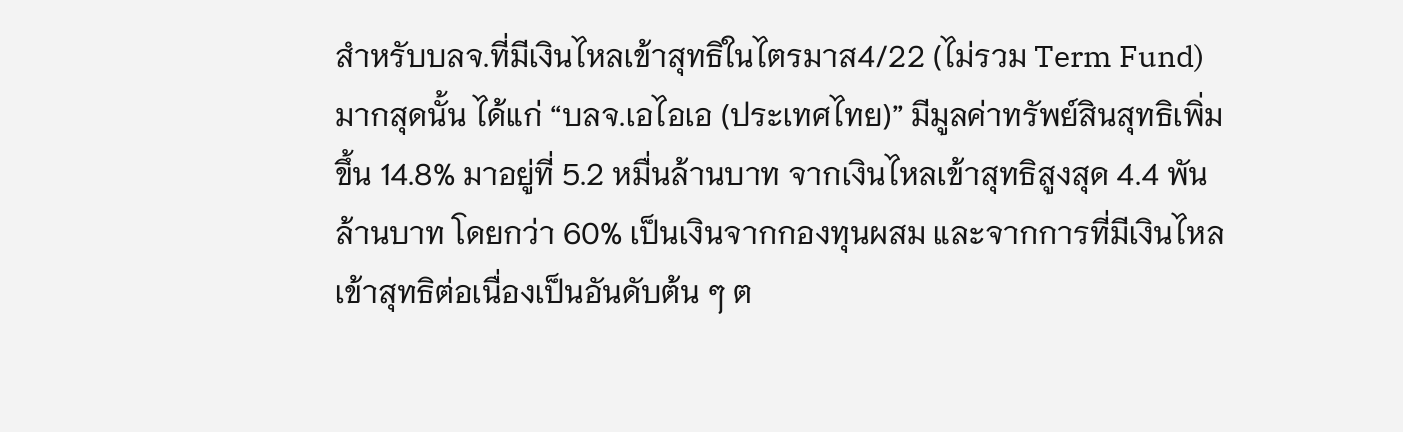สำหรับบลจ.ที่มีเงินไหลเข้าสุทธิในไตรมาส4/22 (ไม่รวม Term Fund) มากสุดนั้น ได้แก่ “บลจ.เอไอเอ (ประเทศไทย)” มีมูลค่าทรัพย์สินสุทธิเพิ่มขึ้น 14.8% มาอยู่ที่ 5.2 หมื่นล้านบาท จากเงินไหลเข้าสุทธิสูงสุด 4.4 พันล้านบาท โดยกว่า 60% เป็นเงินจากกองทุนผสม และจากการที่มีเงินไหลเข้าสุทธิต่อเนื่องเป็นอันดับต้น ๆ ต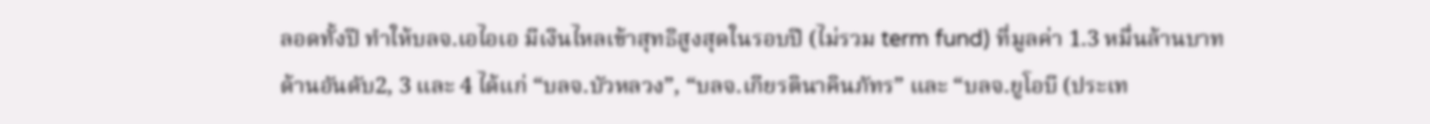ลอดทั้งปี ทำให้บลจ.เอไอเอ มีเงินไหลเข้าสุทธิสูงสุดในรอบปี (ไม่รวม term fund) ที่มูลค่า 1.3 หมื่นล้านบาท
ด้านอันดับ2, 3 และ 4 ได้แก่ “บลจ.บัวหลวง”, “บลจ.เกียรตินาคินภัทร” และ “บลจ.ยูโอบี (ประเท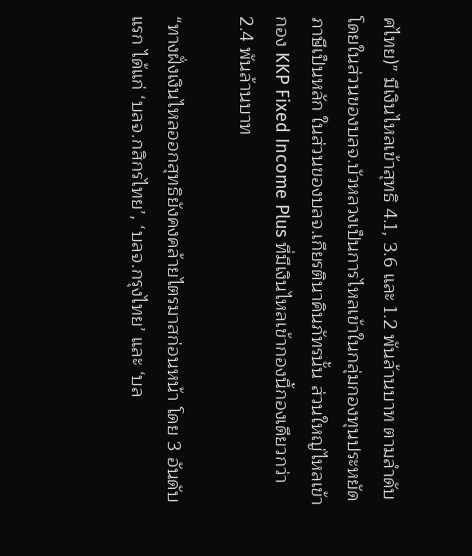ศไทย)” มีเงินไหลเข้าสุทธิ 4.1, 3.6 และ 1.2 พันล้านบาท ตามลำดับ โดยในส่วนของบลจ.บัวหลวงเป็นการไหลเข้าในกลุ่มกองทุนประหยัดภาษีเป็นหลัก ในส่วนของบลจ.เกียรตินาคินภัทรนั้น ส่วนใหญ่ไหลเข้ากอง KKP Fixed Income Plus ที่มีเงินไหลเข้ากองนี้กองเดียวกว่า 2.4 พันล้านบาท

“ทางฝั่งเงินไหลออกสุทธิยังคงคล้ายไตรมาสก่อนหน้า โดย 3 อันดับแรก ได้แก่ ‘บลจ.กสิกรไทย’, ‘บลจ.กรุงไทย’ และ ‘บล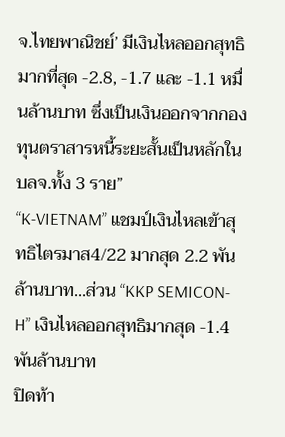จ.ไทยพาณิชย์’ มีเงินไหลออกสุทธิมากที่สุด -2.8, -1.7 และ -1.1 หมื่นล้านบาท ซึ่งเป็นเงินออกจากกองทุนตราสารหนี้ระยะสั้นเป็นหลักในบลจ.ทั้ง 3 ราย”
“K-VIETNAM” แชมป์เงินไหลเข้าสุทธิไตรมาส4/22 มากสุด 2.2 พันล้านบาท...ส่วน “KKP SEMICON-H” เงินไหลออกสุทธิมากสุด -1.4 พันล้านบาท
ปิดท้า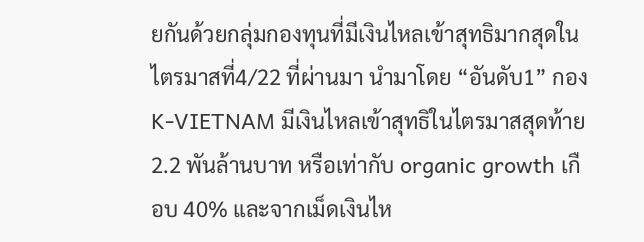ยกันด้วยกลุ่มกองทุนที่มีเงินไหลเข้าสุทธิมากสุดในไตรมาสที่4/22 ที่ผ่านมา นำมาโดย “อันดับ1” กอง K-VIETNAM มีเงินไหลเข้าสุทธิในไตรมาสสุดท้าย 2.2 พันล้านบาท หรือเท่ากับ organic growth เกือบ 40% และจากเม็ดเงินไห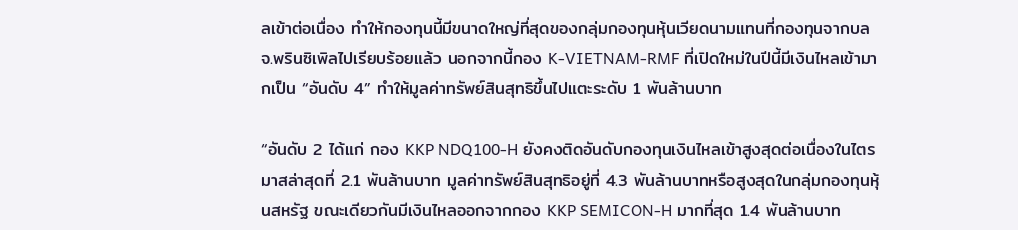ลเข้าต่อเนื่อง ทำให้กองทุนนี้มีขนาดใหญ่ที่สุดของกลุ่มกองทุนหุ้นเวียดนามแทนที่กองทุนจากบลจ.พรินซิเพิลไปเรียบร้อยแล้ว นอกจากนี้กอง K-VIETNAM-RMF ที่เปิดใหม่ในปีนี้มีเงินไหลเข้ามากเป็น “อันดับ 4” ทำให้มูลค่าทรัพย์สินสุทธิขึ้นไปแตะระดับ 1 พันล้านบาท

“อันดับ 2 ได้แก่ กอง KKP NDQ100-H ยังคงติดอันดับกองทุนเงินไหลเข้าสูงสุดต่อเนื่องในไตรมาสล่าสุดที่ 2.1 พันล้านบาท มูลค่าทรัพย์สินสุทธิอยู่ที่ 4.3 พันล้านบาทหรือสูงสุดในกลุ่มกองทุนหุ้นสหรัฐ ขณะเดียวกันมีเงินไหลออกจากกอง KKP SEMICON-H มากที่สุด 1.4 พันล้านบาท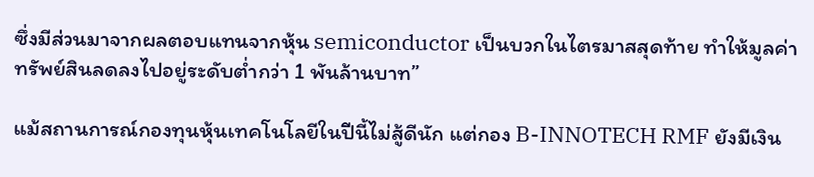ซึ่งมีส่วนมาจากผลตอบแทนจากหุ้น semiconductor เป็นบวกในไตรมาสสุดท้าย ทำให้มูลค่าทรัพย์สินลดลงไปอยู่ระดับต่ำกว่า 1 พันล้านบาท”

แม้สถานการณ์กองทุนหุ้นเทคโนโลยีในปีนี้ไม่สู้ดีนัก แต่กอง B-INNOTECH RMF ยังมีเงิน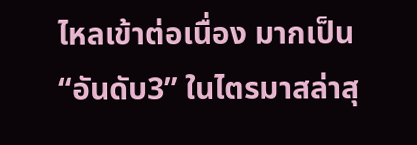ไหลเข้าต่อเนื่อง มากเป็น “อันดับ3” ในไตรมาสล่าสุ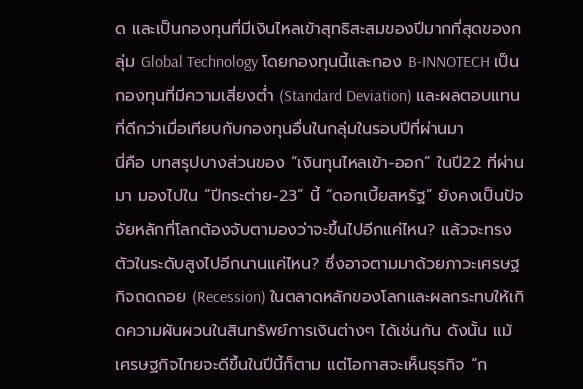ด และเป็นกองทุนที่มีเงินไหลเข้าสุทธิสะสมของปีมากที่สุดของกลุ่ม Global Technology โดยกองทุนนี้และกอง B-INNOTECH เป็นกองทุนที่มีความเสี่ยงต่ำ (Standard Deviation) และผลตอบแทนที่ดีกว่าเมื่อเทียบกับกองทุนอื่นในกลุ่มในรอบปีที่ผ่านมา
นี่คือ บทสรุปบางส่วนของ “เงินทุนไหลเข้า-ออก” ในปี22 ที่ผ่านมา มองไปใน “ปีกระต่าย-23” นี้ “ดอกเบี้ยสหรัฐ” ยังคงเป็นปัจจัยหลักที่โลกต้องจับตามองว่าจะขึ้นไปอีกแค่ไหน? แล้วจะทรงตัวในระดับสูงไปอีกนานแค่ไหน? ซึ่งอาจตามมาด้วยภาวะเศรษฐกิจถดถอย (Recession) ในตลาดหลักของโลกและผลกระทบให้เกิดความผันผวนในสินทรัพย์การเงินต่างๆ ได้เช่นกัน ดังนั้น แม้เศรษฐกิจไทยจะดีขึ้นในปีนี้ก็ตาม แต่โอกาสจะเห็นธุรกิจ “ก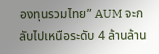องทุนรวมไทย” AUM จะกลับไปเหนือระดับ 4 ล้านล้าน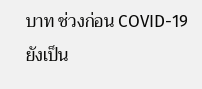บาท ช่วงก่อน COVID-19 ยังเป็น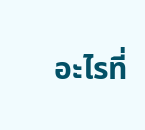อะไรที่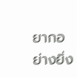ยากอย่างยิ่ง